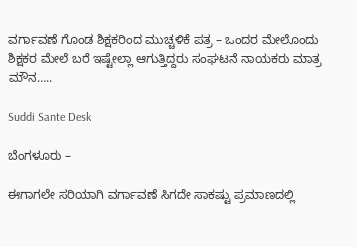ವರ್ಗಾವಣೆ ಗೊಂಡ ಶಿಕ್ಷಕರಿಂದ ಮುಚ್ಚಳಿಕೆ ಪತ್ರ – ಒಂದರ ಮೇಲೊಂದು ಶಿಕ್ಷಕರ ಮೇಲೆ ಬರೆ ಇಷ್ಟೇಲ್ಲಾ ಆಗುತ್ತಿದ್ದರು ಸಂಘಟನೆ ನಾಯಕರು ಮಾತ್ರ ಮೌನ…..

Suddi Sante Desk

ಬೆಂಗಳೂರು –

ಈಗಾಗಲೇ ಸರಿಯಾಗಿ ವರ್ಗಾವಣೆ ಸಿಗದೇ ಸಾಕಷ್ಟು ಪ್ರಮಾಣದಲ್ಲಿ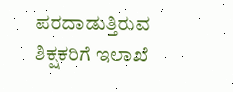ಪರದಾಡುತ್ತಿರುವ ಶಿಕ್ಷಕರಿಗೆ ಇಲಾಖೆ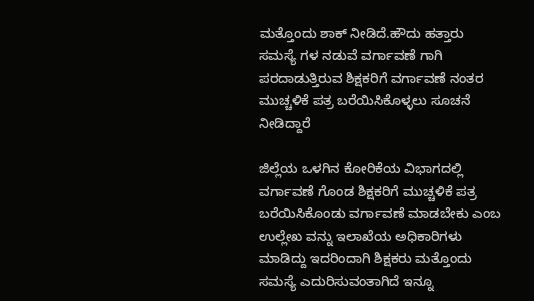ಮತ್ತೊಂದು ಶಾಕ್ ನೀಡಿದೆ.ಹೌದು ಹತ್ತಾರು ಸಮಸ್ಯೆ ಗಳ ನಡುವೆ ವರ್ಗಾವಣೆ ಗಾಗಿ ಪರದಾಡುತ್ತಿರುವ ಶಿಕ್ಷಕರಿಗೆ ವರ್ಗಾವಣೆ ನಂತರ ಮುಚ್ಚಳಿಕೆ ಪತ್ರ ಬರೆಯಿಸಿಕೊಳ್ಳಲು ಸೂಚನೆ ನೀಡಿದ್ದಾರೆ

ಜಿಲ್ಲೆಯ ಒಳಗಿನ ಕೋರಿಕೆಯ ವಿಭಾಗದಲ್ಲಿ ವರ್ಗಾವಣೆ ಗೊಂಡ ಶಿಕ್ಷಕರಿಗೆ ಮುಚ್ಚಳಿಕೆ ಪತ್ರ ಬರೆಯಿಸಿಕೊಂಡು ವರ್ಗಾವಣೆ ಮಾಡಬೇಕು ಎಂಬ ಉಲ್ಲೇಖ ವನ್ನು ಇಲಾಖೆಯ ಅಧಿಕಾರಿಗಳು ಮಾಡಿದ್ದು ಇದರಿಂದಾಗಿ ಶಿಕ್ಷಕರು ಮತ್ತೊಂದು ಸಮಸ್ಯೆ ಎದುರಿಸುವಂತಾಗಿದೆ ಇನ್ನೂ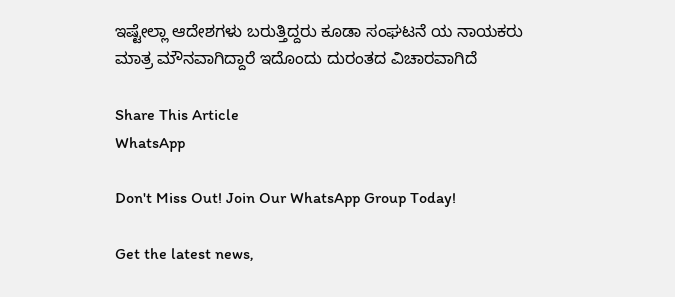ಇಷ್ಟೇಲ್ಲಾ ಆದೇಶಗಳು ಬರುತ್ತಿದ್ದರು ಕೂಡಾ ಸಂಘಟನೆ ಯ ನಾಯಕರು ಮಾತ್ರ ಮೌನವಾಗಿದ್ದಾರೆ ಇದೊಂದು ದುರಂತದ ವಿಚಾರವಾಗಿದೆ

Share This Article
WhatsApp

Don't Miss Out! Join Our WhatsApp Group Today!

Get the latest news,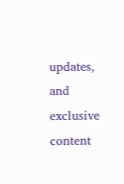updates, and exclusive content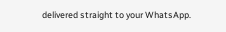delivered straight to your WhatsApp.